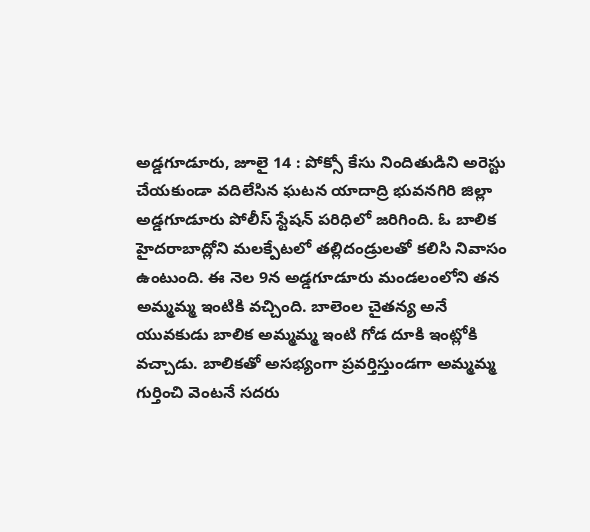అడ్డగూడూరు, జూలై 14 : పోక్సో కేసు నిందితుడిని అరెస్టు చేయకుండా వదిలేసిన ఘటన యాదాద్రి భువనగిరి జిల్లా అడ్డగూడూరు పోలీస్ స్టేషన్ పరిధిలో జరిగింది. ఓ బాలిక హైదరాబాద్లోని మలక్పేటలో తల్లిదండ్రులతో కలిసి నివాసం ఉంటుంది. ఈ నెల 9న అడ్డగూడూరు మండలంలోని తన అమ్మమ్మ ఇంటికి వచ్చింది. బాలెంల చైతన్య అనే యువకుడు బాలిక అమ్మమ్మ ఇంటి గోడ దూకి ఇంట్లోకి వచ్చాడు. బాలికతో అసభ్యంగా ప్రవర్తిస్తుండగా అమ్మమ్మ గుర్తించి వెంటనే సదరు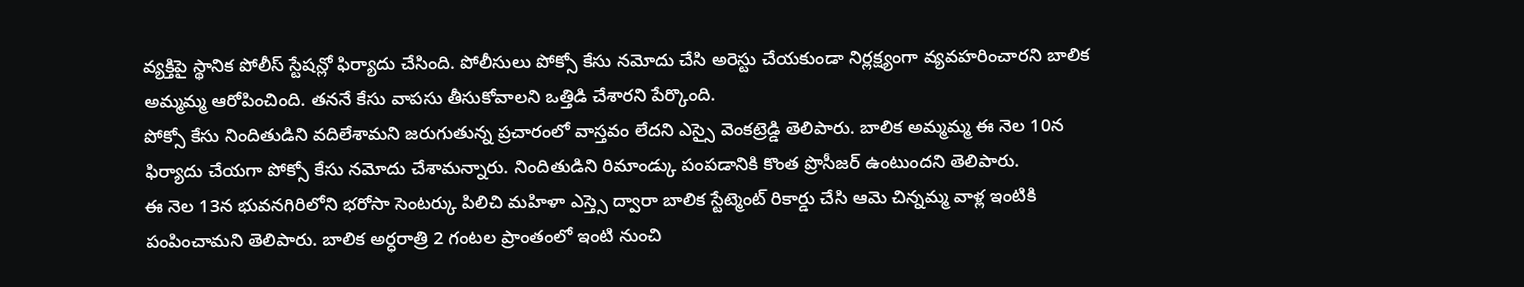వ్యక్తిపై స్థానిక పోలీస్ స్టేషన్లో ఫిర్యాదు చేసింది. పోలీసులు పోక్సో కేసు నమోదు చేసి అరెస్టు చేయకుండా నిర్లక్ష్యంగా వ్యవహరించారని బాలిక అమ్మమ్మ ఆరోపించింది. తననే కేసు వాపసు తీసుకోవాలని ఒత్తిడి చేశారని పేర్కొంది.
పోక్సో కేసు నిందితుడిని వదిలేశామని జరుగుతున్న ప్రచారంలో వాస్తవం లేదని ఎస్సై వెంకట్రెడ్డి తెలిపారు. బాలిక అమ్మమ్మ ఈ నెల 10న ఫిర్యాదు చేయగా పోక్సో కేసు నమోదు చేశామన్నారు. నిందితుడిని రిమాండ్కు పంపడానికి కొంత ప్రొసీజర్ ఉంటుందని తెలిపారు.
ఈ నెల 13న భువనగిరిలోని భరోసా సెంటర్కు పిలిచి మహిళా ఎస్త్సె ద్వారా బాలిక స్టేట్మెంట్ రికార్డు చేసి ఆమె చిన్నమ్మ వాళ్ల ఇంటికి పంపించామని తెలిపారు. బాలిక అర్ధరాత్రి 2 గంటల ప్రాంతంలో ఇంటి నుంచి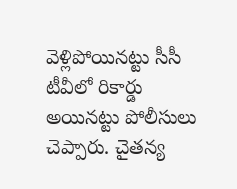వెళ్లిపోయినట్టు సీసీ టీవీలో రికార్డు అయినట్టు పోలీసులు చెప్పారు. చైతన్య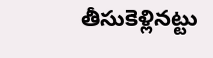తీసుకెళ్లినట్టు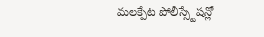మలక్పేట పోలీస్స్టేషన్లో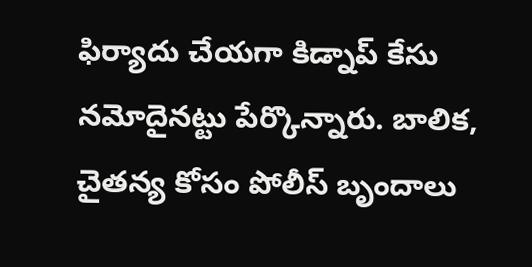ఫిర్యాదు చేయగా కిడ్నాప్ కేసు నమోదైనట్టు పేర్కొన్నారు. బాలిక, చైతన్య కోసం పోలీస్ బృందాలు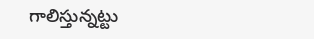గాలిస్తున్నట్టు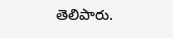తెలిపారు.